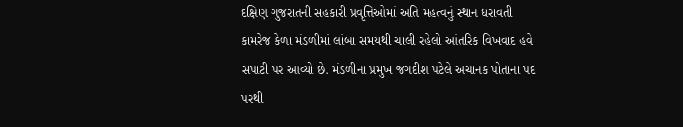દક્ષિણ ગુજરાતની સહકારી પ્રવૃત્તિઓમાં અતિ મહત્વનું સ્થાન ધરાવતી કામરેજ કેળા મંડળીમાં લાંબા સમયથી ચાલી રહેલો આંતરિક વિખવાદ હવે સપાટી પર આવ્યો છે. મંડળીના પ્રમુખ જગદીશ પટેલે અચાનક પોતાના પદ પરથી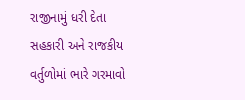રાજીનામું ધરી દેતા સહકારી અને રાજકીય વર્તુળોમાં ભારે ગરમાવો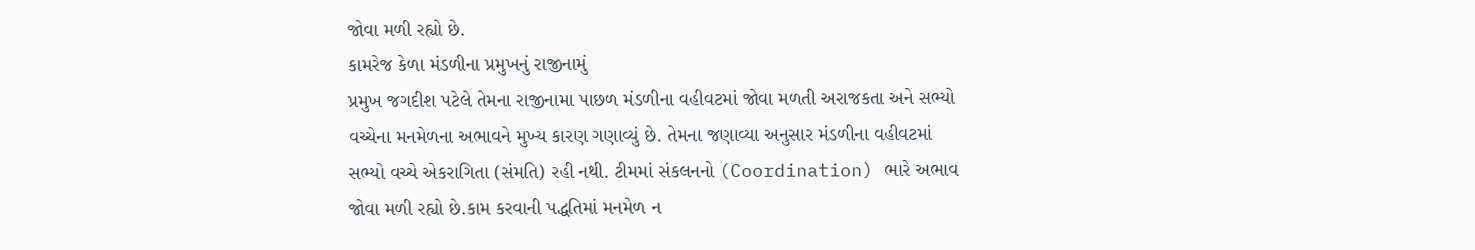જોવા મળી રહ્યો છે.
કામરેજ કેળા મંડળીના પ્રમુખનું રાજીનામું
પ્રમુખ જગદીશ પટેલે તેમના રાજીનામા પાછળ મંડળીના વહીવટમાં જોવા મળતી અરાજકતા અને સભ્યો વચ્ચેના મનમેળના અભાવને મુખ્ય કારણ ગણાવ્યું છે. તેમના જણાવ્યા અનુસાર મંડળીના વહીવટમાં સભ્યો વચ્ચે એકરાગિતા (સંમતિ) રહી નથી. ટીમમાં સંકલનનો (Coordination) ભારે અભાવ જોવા મળી રહ્યો છે.કામ કરવાની પદ્ધતિમાં મનમેળ ન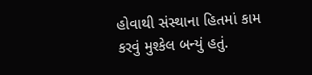હોવાથી સંસ્થાના હિતમાં કામ કરવું મુશ્કેલ બન્યું હતું.